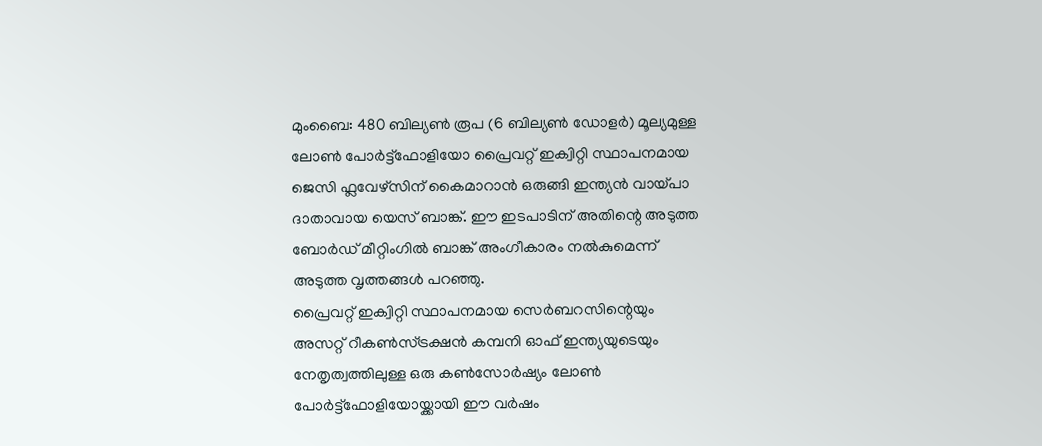മുംബൈ: 480 ബില്യൺ രൂപ (6 ബില്യൺ ഡോളർ) മൂല്യമുള്ള ലോൺ പോർട്ട്ഫോളിയോ പ്രൈവറ്റ് ഇക്വിറ്റി സ്ഥാപനമായ ജെസി ഫ്ലവേഴ്സിന് കൈമാറാൻ ഒരുങ്ങി ഇന്ത്യൻ വായ്പാ ദാതാവായ യെസ് ബാങ്ക്. ഈ ഇടപാടിന് അതിന്റെ അടുത്ത ബോർഡ് മീറ്റിംഗിൽ ബാങ്ക് അംഗീകാരം നൽകുമെന്ന് അടുത്ത വൃത്തങ്ങൾ പറഞ്ഞു.
പ്രൈവറ്റ് ഇക്വിറ്റി സ്ഥാപനമായ സെർബറസിന്റെയും അസറ്റ് റീകൺസ്ട്രക്ഷൻ കമ്പനി ഓഫ് ഇന്ത്യയുടെയും നേതൃത്വത്തിലുള്ള ഒരു കൺസോർഷ്യം ലോൺ പോർട്ട്ഫോളിയോയ്ക്കായി ഈ വർഷം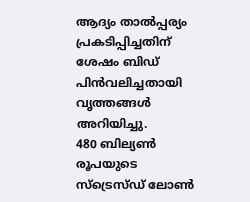ആദ്യം താൽപ്പര്യം പ്രകടിപ്പിച്ചതിന് ശേഷം ബിഡ് പിൻവലിച്ചതായി വൃത്തങ്ങൾ അറിയിച്ചു.
480 ബില്യൺ രൂപയുടെ സ്ട്രെസ്ഡ് ലോൺ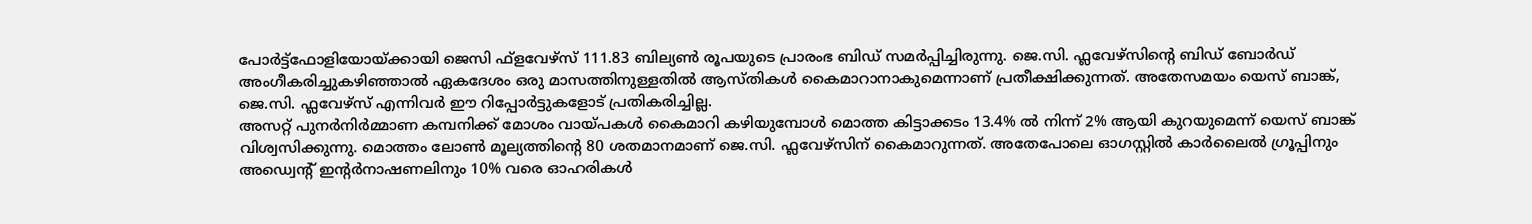പോർട്ട്ഫോളിയോയ്ക്കായി ജെസി ഫ്ളവേഴ്സ് 111.83 ബില്യൺ രൂപയുടെ പ്രാരംഭ ബിഡ് സമർപ്പിച്ചിരുന്നു. ജെ.സി. ഫ്ലവേഴ്സിന്റെ ബിഡ് ബോർഡ് അംഗീകരിച്ചുകഴിഞ്ഞാൽ ഏകദേശം ഒരു മാസത്തിനുള്ളതിൽ ആസ്തികൾ കൈമാറാനാകുമെന്നാണ് പ്രതീക്ഷിക്കുന്നത്. അതേസമയം യെസ് ബാങ്ക്, ജെ.സി. ഫ്ലവേഴ്സ് എന്നിവർ ഈ റിപ്പോർട്ടുകളോട് പ്രതികരിച്ചില്ല.
അസറ്റ് പുനർനിർമ്മാണ കമ്പനിക്ക് മോശം വായ്പകൾ കൈമാറി കഴിയുമ്പോൾ മൊത്ത കിട്ടാക്കടം 13.4% ൽ നിന്ന് 2% ആയി കുറയുമെന്ന് യെസ് ബാങ്ക് വിശ്വസിക്കുന്നു. മൊത്തം ലോൺ മൂല്യത്തിന്റെ 80 ശതമാനമാണ് ജെ.സി. ഫ്ലവേഴ്സിന് കൈമാറുന്നത്. അതേപോലെ ഓഗസ്റ്റിൽ കാർലൈൽ ഗ്രൂപ്പിനും അഡ്വെന്റ് ഇന്റർനാഷണലിനും 10% വരെ ഓഹരികൾ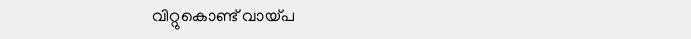വിറ്റുകൊണ്ട് വായ്പ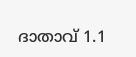ദാതാവ് 1.1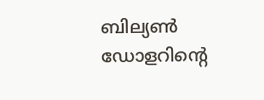ബില്യൺ ഡോളറിന്റെ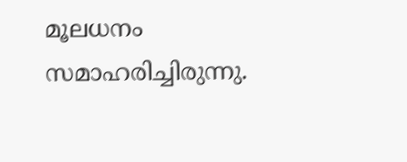മൂലധനം സമാഹരിച്ചിരുന്നു.